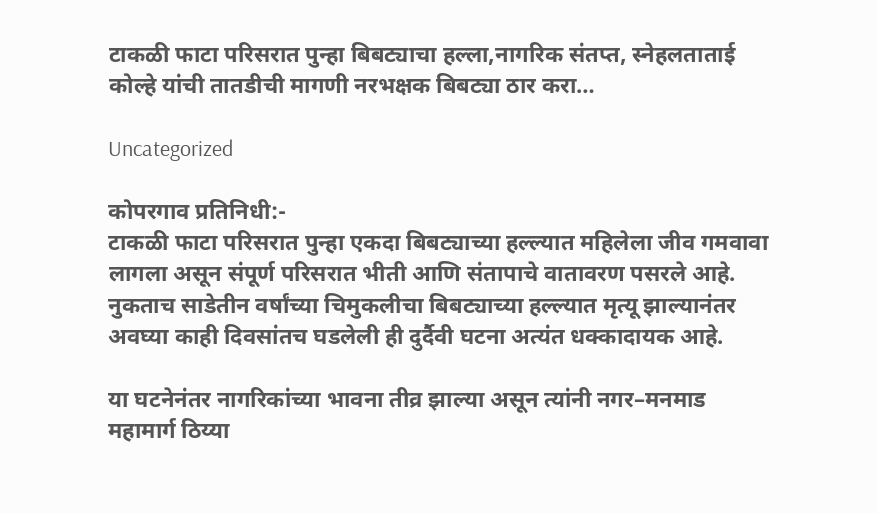टाकळी फाटा परिसरात पुन्हा बिबट्याचा हल्ला,नागरिक संतप्त, स्नेहलताताई कोल्हे यांची तातडीची मागणी नरभक्षक बिबट्या ठार करा…

Uncategorized

कोपरगाव प्रतिनिधी:-
टाकळी फाटा परिसरात पुन्हा एकदा बिबट्याच्या हल्ल्यात महिलेला जीव गमवावा लागला असून संपूर्ण परिसरात भीती आणि संतापाचे वातावरण पसरले आहे. नुकताच साडेतीन वर्षांच्या चिमुकलीचा बिबट्याच्या हल्ल्यात मृत्यू झाल्यानंतर अवघ्या काही दिवसांतच घडलेली ही दुर्दैवी घटना अत्यंत धक्कादायक आहे.

या घटनेनंतर नागरिकांच्या भावना तीव्र झाल्या असून त्यांनी नगर–मनमाड महामार्ग ठिय्या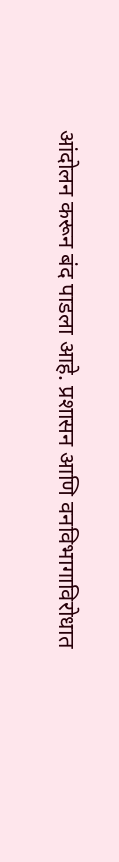आंदोलन करून बंद पाडला आहे. प्रशासन आणि वनविभागाविरोधात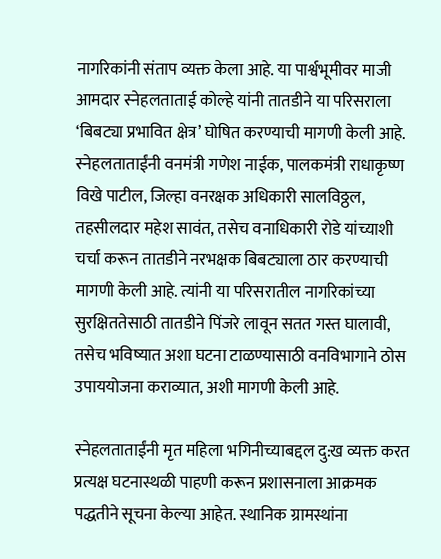नागरिकांनी संताप व्यक्त केला आहे. या पार्श्वभूमीवर माजी आमदार स्नेहलताताई कोल्हे यांनी तातडीने या परिसराला ‘बिबट्या प्रभावित क्षेत्र’ घोषित करण्याची मागणी केली आहे.
स्नेहलताताईंनी वनमंत्री गणेश नाईक, पालकमंत्री राधाकृष्ण विखे पाटील, जिल्हा वनरक्षक अधिकारी सालविठ्ठल, तहसीलदार महेश सावंत, तसेच वनाधिकारी रोडे यांच्याशी चर्चा करून तातडीने नरभक्षक बिबट्याला ठार करण्याची मागणी केली आहे. त्यांनी या परिसरातील नागरिकांच्या सुरक्षिततेसाठी तातडीने पिंजरे लावून सतत गस्त घालावी, तसेच भविष्यात अशा घटना टाळण्यासाठी वनविभागाने ठोस उपाययोजना कराव्यात, अशी मागणी केली आहे.

स्नेहलताताईंनी मृत महिला भगिनीच्याबद्दल दु:ख व्यक्त करत प्रत्यक्ष घटनास्थळी पाहणी करून प्रशासनाला आक्रमक पद्धतीने सूचना केल्या आहेत. स्थानिक ग्रामस्थांना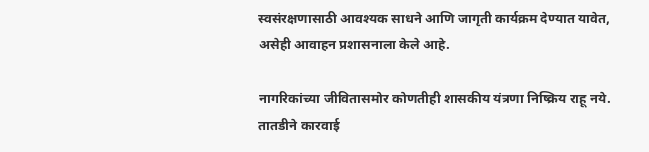स्वसंरक्षणासाठी आवश्यक साधने आणि जागृती कार्यक्रम देण्यात यावेत, असेही आवाहन प्रशासनाला केले आहे.

नागरिकांच्या जीवितासमोर कोणतीही शासकीय यंत्रणा निष्क्रिय राहू नये. तातडीने कारवाई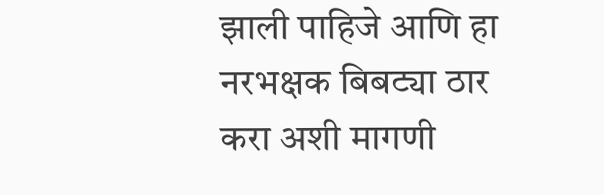झाली पाहिजे आणि हा नरभक्षक बिबट्या ठार करा अशी मागणी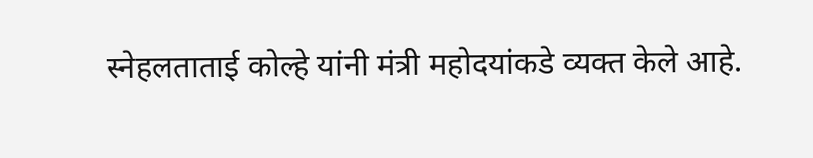स्नेहलताताई कोल्हे यांनी मंत्री महोदयांकडे व्यक्त केले आहे.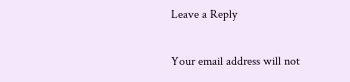Leave a Reply

Your email address will not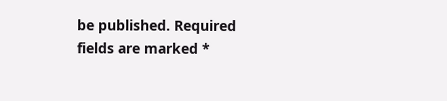be published. Required fields are marked *